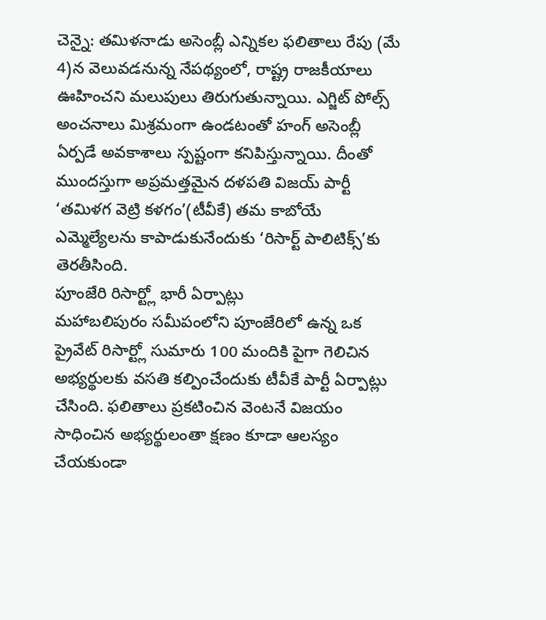చెన్నై: తమిళనాడు అసెంబ్లీ ఎన్నికల ఫలితాలు రేపు (మే 4)న వెలువడనున్న నేపథ్యంలో, రాష్ట్ర రాజకీయాలు ఊహించని మలుపులు తిరుగుతున్నాయి. ఎగ్జిట్ పోల్స్ అంచనాలు మిశ్రమంగా ఉండటంతో హంగ్ అసెంబ్లీ ఏర్పడే అవకాశాలు స్పష్టంగా కనిపిస్తున్నాయి. దీంతో ముందస్తుగా అప్రమత్తమైన దళపతి విజయ్ పార్టీ ‘తమిళగ వెట్రి కళగం’(టీవీకే) తమ కాబోయే ఎమ్మెల్యేలను కాపాడుకునేందుకు ‘రిసార్ట్ పాలిటిక్స్’కు తెరతీసింది.
పూంజేరి రిసార్ట్లో భారీ ఏర్పాట్లు
మహాబలిపురం సమీపంలోని పూంజేరిలో ఉన్న ఒక ప్రైవేట్ రిసార్ట్లో సుమారు 100 మందికి పైగా గెలిచిన అభ్యర్థులకు వసతి కల్పించేందుకు టీవీకే పార్టీ ఏర్పాట్లు చేసింది. ఫలితాలు ప్రకటించిన వెంటనే విజయం సాధించిన అభ్యర్థులంతా క్షణం కూడా ఆలస్యం చేయకుండా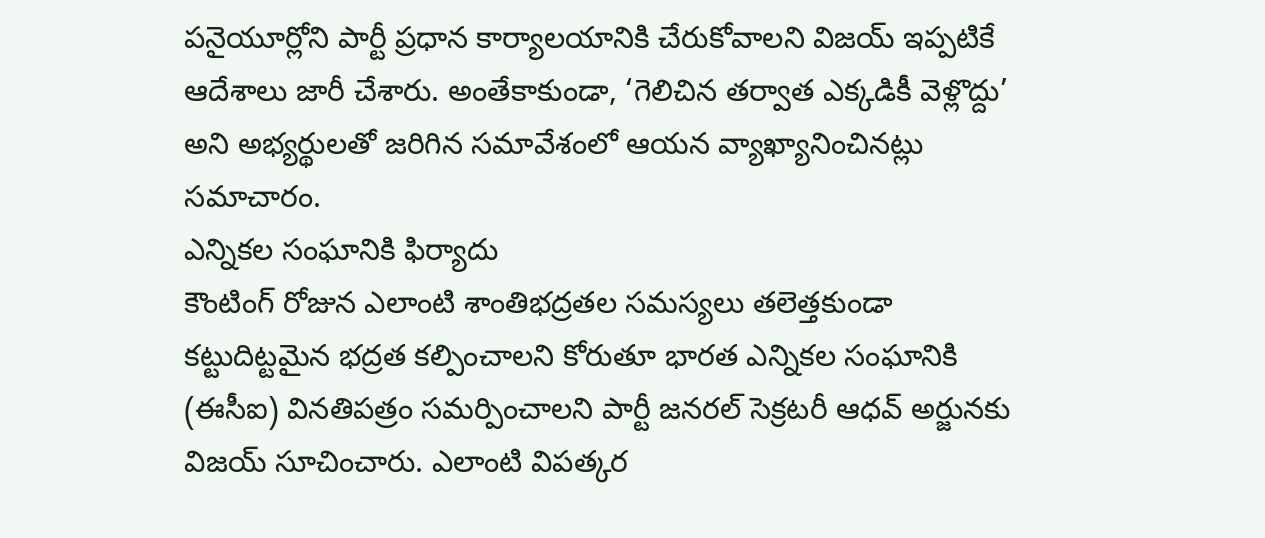పనైయూర్లోని పార్టీ ప్రధాన కార్యాలయానికి చేరుకోవాలని విజయ్ ఇప్పటికే ఆదేశాలు జారీ చేశారు. అంతేకాకుండా, ‘గెలిచిన తర్వాత ఎక్కడికీ వెళ్లొద్దు’ అని అభ్యర్థులతో జరిగిన సమావేశంలో ఆయన వ్యాఖ్యానించినట్లు సమాచారం.
ఎన్నికల సంఘానికి ఫిర్యాదు
కౌంటింగ్ రోజున ఎలాంటి శాంతిభద్రతల సమస్యలు తలెత్తకుండా కట్టుదిట్టమైన భద్రత కల్పించాలని కోరుతూ భారత ఎన్నికల సంఘానికి (ఈసీఐ) వినతిపత్రం సమర్పించాలని పార్టీ జనరల్ సెక్రటరీ ఆధవ్ అర్జునకు విజయ్ సూచించారు. ఎలాంటి విపత్కర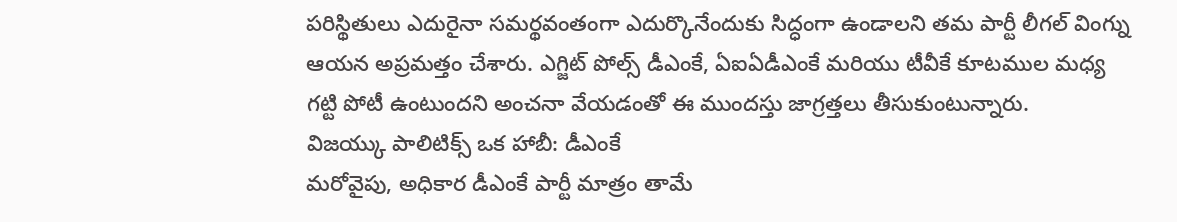పరిస్థితులు ఎదురైనా సమర్థవంతంగా ఎదుర్కొనేందుకు సిద్ధంగా ఉండాలని తమ పార్టీ లీగల్ వింగ్ను ఆయన అప్రమత్తం చేశారు. ఎగ్జిట్ పోల్స్ డీఎంకే, ఏఐఏడీఎంకే మరియు టీవీకే కూటముల మధ్య గట్టి పోటీ ఉంటుందని అంచనా వేయడంతో ఈ ముందస్తు జాగ్రత్తలు తీసుకుంటున్నారు.
విజయ్కు పాలిటిక్స్ ఒక హాబీ: డీఎంకే
మరోవైపు, అధికార డీఎంకే పార్టీ మాత్రం తామే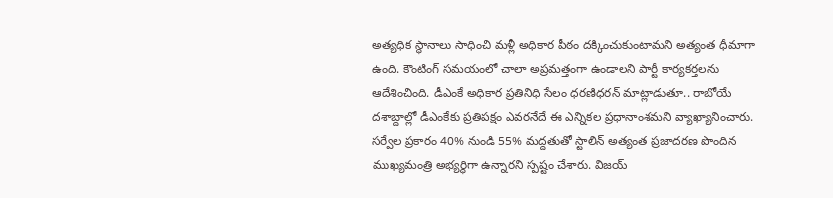అత్యధిక స్థానాలు సాధించి మళ్లీ అధికార పీఠం దక్కించుకుంటామని అత్యంత ధీమాగా ఉంది. కౌంటింగ్ సమయంలో చాలా అప్రమత్తంగా ఉండాలని పార్టీ కార్యకర్తలను ఆదేశించింది. డీఎంకే అధికార ప్రతినిధి సేలం ధరణిధరన్ మాట్లాడుతూ.. రాబోయే దశాబ్దాల్లో డీఎంకేకు ప్రతిపక్షం ఎవరనేదే ఈ ఎన్నికల ప్రధానాంశమని వ్యాఖ్యానించారు. సర్వేల ప్రకారం 40% నుండి 55% మద్దతుతో స్టాలిన్ అత్యంత ప్రజాదరణ పొందిన ముఖ్యమంత్రి అభ్యర్థిగా ఉన్నారని స్పష్టం చేశారు. విజయ్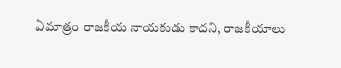ఏమాత్రం రాజకీయ నాయకుడు కాదని, రాజకీయాలు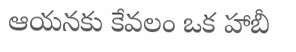ఆయనకు కేవలం ఒక హాబీ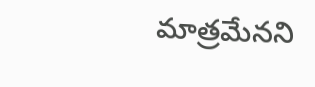మాత్రమేనని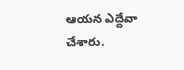ఆయన ఎద్దేవా చేశారు.